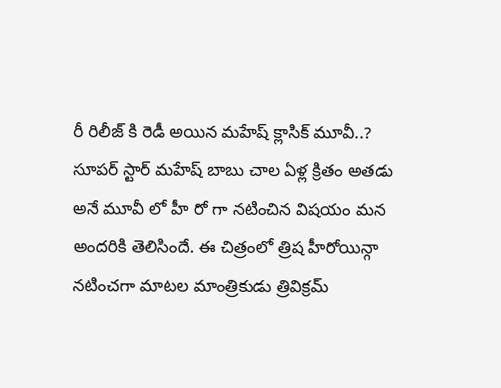రీ రిలీజ్ కి రెడీ అయిన మహేష్ క్లాసిక్ మూవీ..?
సూపర్ స్టార్ మహేష్ బాబు చాల ఏళ్ల క్రితం అతడు అనే మూవీ లో హీ రో గా నటించిన విషయం మన అందరికి తెలిసిందే. ఈ చిత్రంలో త్రిష హీరోయిన్గా నటించగా మాటల మాంత్రికుడు త్రివిక్రమ్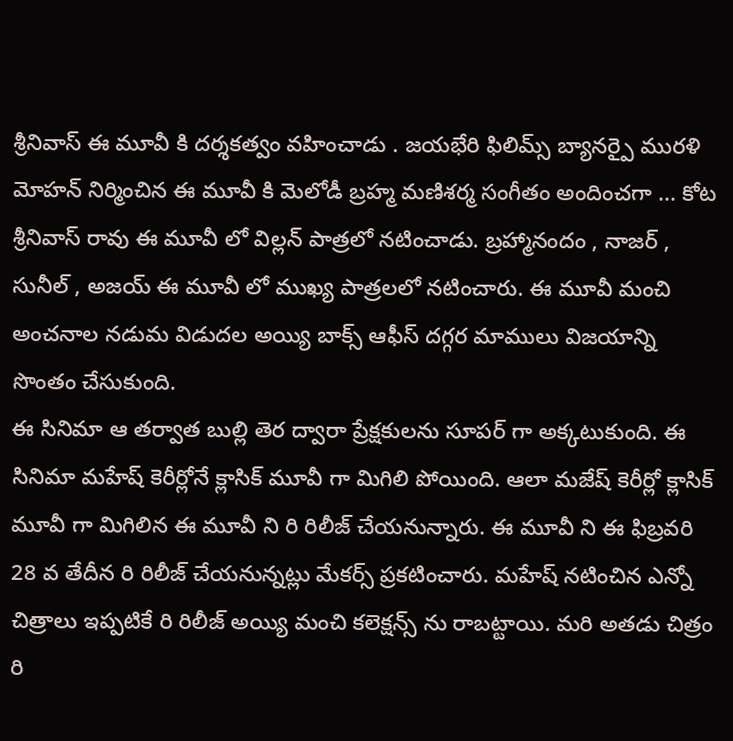శ్రీనివాస్ ఈ మూవీ కి దర్శకత్వం వహించాడు . జయభేరి ఫిలిమ్స్ బ్యానర్పై మురళి మోహన్ నిర్మించిన ఈ మూవీ కి మెలోడీ బ్రహ్మ మణిశర్మ సంగీతం అందించగా ... కోట శ్రీనివాస్ రావు ఈ మూవీ లో విల్లన్ పాత్రలో నటించాడు. బ్రహ్మానందం , నాజర్ , సునీల్ , అజయ్ ఈ మూవీ లో ముఖ్య పాత్రలలో నటించారు. ఈ మూవీ మంచి అంచనాల నడుమ విడుదల అయ్యి బాక్స్ ఆఫీస్ దగ్గర మాములు విజయాన్ని సొంతం చేసుకుంది.
ఈ సినిమా ఆ తర్వాత బుల్లి తెర ద్వారా ప్రేక్షకులను సూపర్ గా అక్కటుకుంది. ఈ సినిమా మహేష్ కెరీర్లోనే క్లాసిక్ మూవీ గా మిగిలి పోయింది. ఆలా మజేష్ కెరీర్లో క్లాసిక్ మూవీ గా మిగిలిన ఈ మూవీ ని రి రిలీజ్ చేయనున్నారు. ఈ మూవీ ని ఈ ఫిబ్రవరి 28 వ తేదీన రి రిలీజ్ చేయనున్నట్లు మేకర్స్ ప్రకటించారు. మహేష్ నటించిన ఎన్నో చిత్రాలు ఇప్పటికే రి రిలీజ్ అయ్యి మంచి కలెక్షన్స్ ను రాబట్టాయి. మరి అతడు చిత్రం రి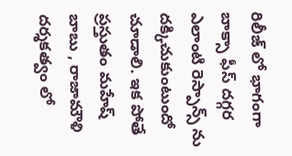రిలీజ్ లో భాగంగా బాక్సా ఫీస్ దగ్గర ఎలాంటి రెస్పాన్స్ ను దక్కిచుకుంటుందో చూడాలి. ఇక పోతే ప్రస్తుతం మహేష్ బాబు , రాజామౌళి దర్శకత్వం లో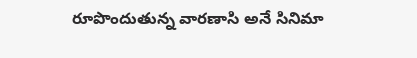రూపొందుతున్న వారణాసి అనే సినిమా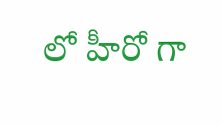లో హీరో గా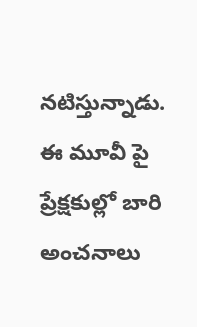నటిస్తున్నాడు. ఈ మూవీ పై ప్రేక్షకుల్లో బారి అంచనాలు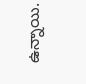ఉన్నాయి.